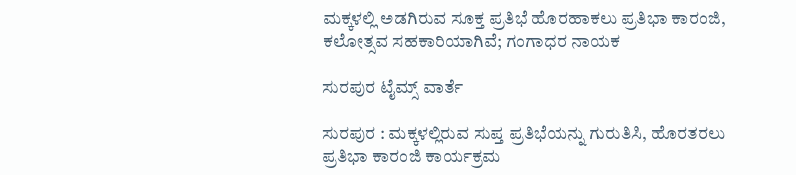ಮಕ್ಕಳಲ್ಲಿ ಅಡಗಿರುವ ಸೂಕ್ತ ಪ್ರತಿಭೆ ಹೊರಹಾಕಲು ಪ್ರತಿಭಾ ಕಾರಂಜಿ, ಕಲೋತ್ಸವ ಸಹಕಾರಿಯಾಗಿವೆ; ಗಂಗಾಧರ ನಾಯಕ

ಸುರಪುರ ಟೈಮ್ಸ್ ವಾರ್ತೆ

ಸುರಪುರ : ಮಕ್ಕಳಲ್ಲಿರುವ ಸುಪ್ತ ಪ್ರತಿಭೆಯನ್ನು ಗುರುತಿಸಿ, ಹೊರತರಲು ಪ್ರತಿಭಾ ಕಾರಂಜಿ ಕಾರ್ಯಕ್ರಮ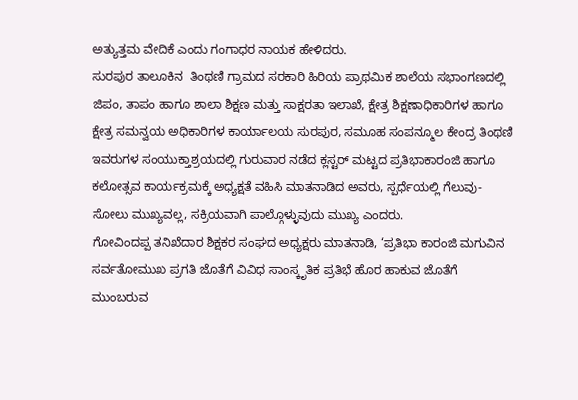ಅತ್ಯುತ್ತಮ ವೇದಿಕೆ ಎಂದು ಗಂಗಾಧರ ನಾಯಕ ಹೇಳಿದರು.
ಸುರಪುರ ತಾಲೂಕಿನ  ತಿಂಥಣಿ ಗ್ರಾಮದ ಸರಕಾರಿ ಹಿರಿಯ ಪ್ರಾಥಮಿಕ ಶಾಲೆಯ ಸಭಾಂಗಣದಲ್ಲಿ ಜಿಪಂ, ತಾಪಂ ಹಾಗೂ ಶಾಲಾ ಶಿಕ್ಷಣ ಮತ್ತು ಸಾಕ್ಷರತಾ ಇಲಾಖೆ, ಕ್ಷೇತ್ರ ಶಿಕ್ಷಣಾಧಿಕಾರಿಗಳ ಹಾಗೂ ಕ್ಷೇತ್ರ ಸಮನ್ವಯ ಅಧಿಕಾರಿಗಳ ಕಾರ್ಯಾಲಯ ಸುರಪುರ, ಸಮೂಹ ಸಂಪನ್ಮೂಲ ಕೇಂದ್ರ ತಿಂಥಣಿ ಇವರುಗಳ ಸಂಯುಕ್ತಾಶ್ರಯದಲ್ಲಿ ಗುರುವಾರ ನಡೆದ ಕ್ಲಸ್ಟರ್ ಮಟ್ಟದ ಪ್ರತಿಭಾಕಾರಂಜಿ ಹಾಗೂ ಕಲೋತ್ಸವ ಕಾರ್ಯಕ್ರಮಕ್ಕೆ ಅಧ್ಯಕ್ಷತೆ ವಹಿಸಿ ಮಾತನಾಡಿದ ಅವರು, ಸ್ಪರ್ಧೆಯಲ್ಲಿ ಗೆಲುವು-ಸೋಲು ಮುಖ್ಯವಲ್ಲ, ಸಕ್ರಿಯವಾಗಿ ಪಾಲ್ಗೊಳ್ಳುವುದು ಮುಖ್ಯ ಎಂದರು.
ಗೋವಿಂದಪ್ಪ ತನಿಖೆದಾರ ಶಿಕ್ಷಕರ ಸಂಘದ ಅಧ್ಯಕ್ಷರು ಮಾತನಾಡಿ, ‘ಪ್ರತಿಭಾ ಕಾರಂಜಿ ಮಗುವಿನ ಸರ್ವತೋಮುಖ ಪ್ರಗತಿ ಜೊತೆಗೆ ವಿವಿಧ ಸಾಂಸ್ಕೃತಿಕ ಪ್ರತಿಭೆ ಹೊರ ಹಾಕುವ ಜೊತೆಗೆ ಮುಂಬರುವ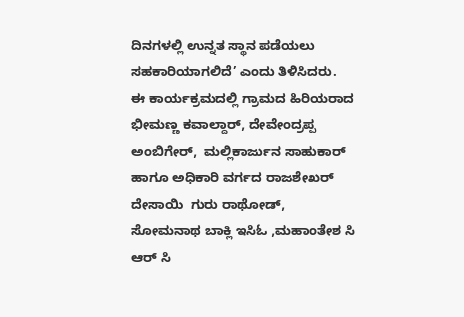ದಿನಗಳಲ್ಲಿ ಉನ್ನತ ಸ್ಥಾನ ಪಡೆಯಲು ಸಹಕಾರಿಯಾಗಲಿದೆ’ ಎಂದು ತಿಳಿಸಿದರು.
ಈ ಕಾರ್ಯಕ್ರಮದಲ್ಲಿ ಗ್ರಾಮದ ಹಿರಿಯರಾದ ಭೀಮಣ್ಣ ಕವಾಲ್ದಾರ್, ದೇವೇಂದ್ರಪ್ಪ ಅಂಬಿಗೇರ್,  ಮಲ್ಲಿಕಾರ್ಜುನ ಸಾಹುಕಾರ್ ಹಾಗೂ ಅಧಿಕಾರಿ ವರ್ಗದ ರಾಜಶೇಖರ್ ದೇಸಾಯಿ  ಗುರು ರಾಥೋಡ್,  ಸೋಮನಾಥ ಬಾಕ್ಲಿ ಇಸಿಓ ,ಮಹಾಂತೇಶ ಸಿ ಆರ್ ಸಿ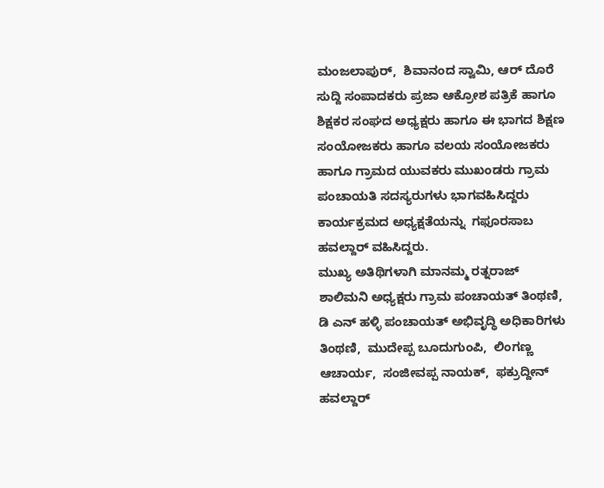ಮಂಜಲಾಪುರ್,  ಶಿವಾನಂದ ಸ್ವಾಮಿ, ಆರ್ ದೊರೆ ಸುದ್ದಿ ಸಂಪಾದಕರು ಪ್ರಜಾ ಆಕ್ರೋಶ ಪತ್ರಿಕೆ ಹಾಗೂ ಶಿಕ್ಷಕರ ಸಂಘದ ಅಧ್ಯಕ್ಷರು ಹಾಗೂ ಈ ಭಾಗದ ಶಿಕ್ಷಣ ಸಂಯೋಜಕರು ಹಾಗೂ ವಲಯ ಸಂಯೋಜಕರು ಹಾಗೂ ಗ್ರಾಮದ ಯುವಕರು ಮುಖಂಡರು ಗ್ರಾಮ ಪಂಚಾಯತಿ ಸದಸ್ಯರುಗಳು ಭಾಗವಹಿಸಿದ್ದರು
ಕಾರ್ಯಕ್ರಮದ ಅಧ್ಯಕ್ಷತೆಯನ್ನು  ಗಫೂರಸಾಬ ಹವಲ್ದಾರ್ ವಹಿಸಿದ್ದರು.
ಮುಖ್ಯ ಅತಿಥಿಗಳಾಗಿ ಮಾನಮ್ಮ ರತ್ನರಾಜ್ ಶಾಲಿಮನಿ ಅಧ್ಯಕ್ಷರು ಗ್ರಾಮ ಪಂಚಾಯತ್ ತಿಂಥಣಿ,  ಡಿ ಎನ್ ಹಳ್ಳಿ ಪಂಚಾಯತ್ ಅಭಿವೃದ್ಧಿ ಅಧಿಕಾರಿಗಳು ತಿಂಥಣಿ,  ಮುದೇಪ್ಪ ಬೂದುಗುಂಪಿ,  ಲಿಂಗಣ್ಣ ಆಚಾರ್ಯ,  ಸಂಜೀವಪ್ಪ ನಾಯಕ್,  ಫಕ್ರುದ್ದೀನ್ ಹವಲ್ದಾರ್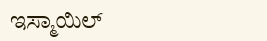ಇಸ್ಮಾಯಿಲ್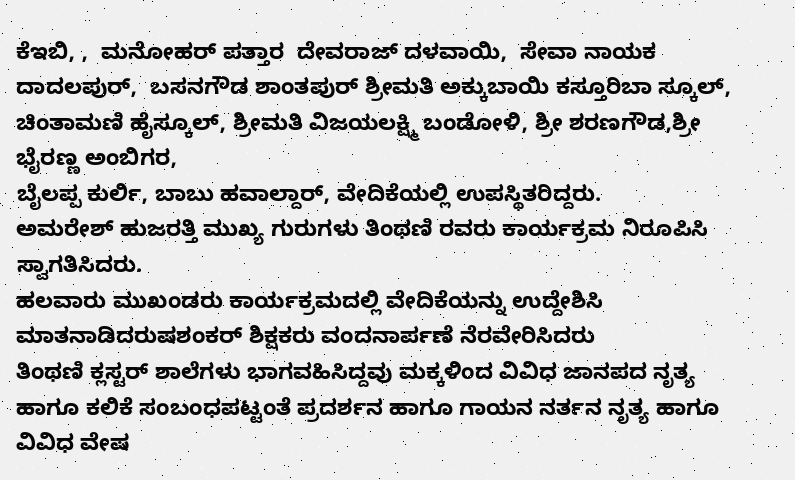ಕೆಇಬಿ, ,  ಮನೋಹರ್ ಪತ್ತಾರ  ದೇವರಾಜ್ ದಳವಾಯಿ,  ಸೇವಾ ನಾಯಕ ದಾದಲಪುರ್,  ಬಸನಗೌಡ ಶಾಂತಪುರ್ ಶ್ರೀಮತಿ ಅಕ್ಕುಬಾಯಿ ಕಸ್ತೂರಿಬಾ ಸ್ಕೂಲ್,  ಚಿಂತಾಮಣಿ ಹೈಸ್ಕೂಲ್, ಶ್ರೀಮತಿ ವಿಜಯಲಕ್ಷ್ಮಿ ಬಂಡೋಳಿ, ಶ್ರೀ ಶರಣಗೌಡ,ಶ್ರೀ ಭೈರಣ್ಣ ಅಂಬಿಗರ,
ಬೈಲಪ್ಪ ಕುರ್ಲಿ, ಬಾಬು ಹವಾಲ್ದಾರ್, ವೇದಿಕೆಯಲ್ಲಿ ಉಪಸ್ಥಿತರಿದ್ದರು.
ಅಮರೇಶ್ ಹುಜರತ್ತಿ ಮುಖ್ಯ ಗುರುಗಳು ತಿಂಥಣಿ ರವರು ಕಾರ್ಯಕ್ರಮ ನಿರೂಪಿಸಿ ಸ್ವಾಗತಿಸಿದರು.
ಹಲವಾರು ಮುಖಂಡರು ಕಾರ್ಯಕ್ರಮದಲ್ಲಿ ವೇದಿಕೆಯನ್ನು ಉದ್ದೇಶಿಸಿ ಮಾತನಾಡಿದರುಷಶಂಕರ್ ಶಿಕ್ಷಕರು ವಂದನಾರ್ಪಣೆ ನೆರವೇರಿಸಿದರು
ತಿಂಥಣಿ ಕ್ಲಸ್ಟರ್ ಶಾಲೆಗಳು ಭಾಗವಹಿಸಿದ್ದವು ಮಕ್ಕಳಿಂದ ವಿವಿಧ ಜಾನಪದ ನೃತ್ಯ ಹಾಗೂ ಕಲಿಕೆ ಸಂಬಂಧಪಟ್ಟಂತೆ ಪ್ರದರ್ಶನ ಹಾಗೂ ಗಾಯನ ನರ್ತನ ನೃತ್ಯ ಹಾಗೂ ವಿವಿಧ ವೇಷ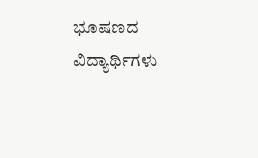ಭೂಷಣದ ವಿದ್ಯಾರ್ಥಿಗಳು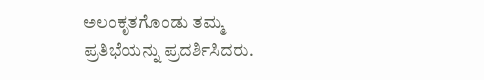ಅಲಂಕೃತಗೊಂಡು ತಮ್ಮ ಪ್ರತಿಭೆಯನ್ನು ಪ್ರದರ್ಶಿಸಿದರು.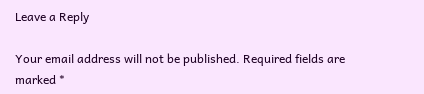Leave a Reply

Your email address will not be published. Required fields are marked *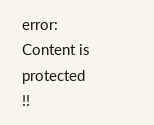error: Content is protected !!